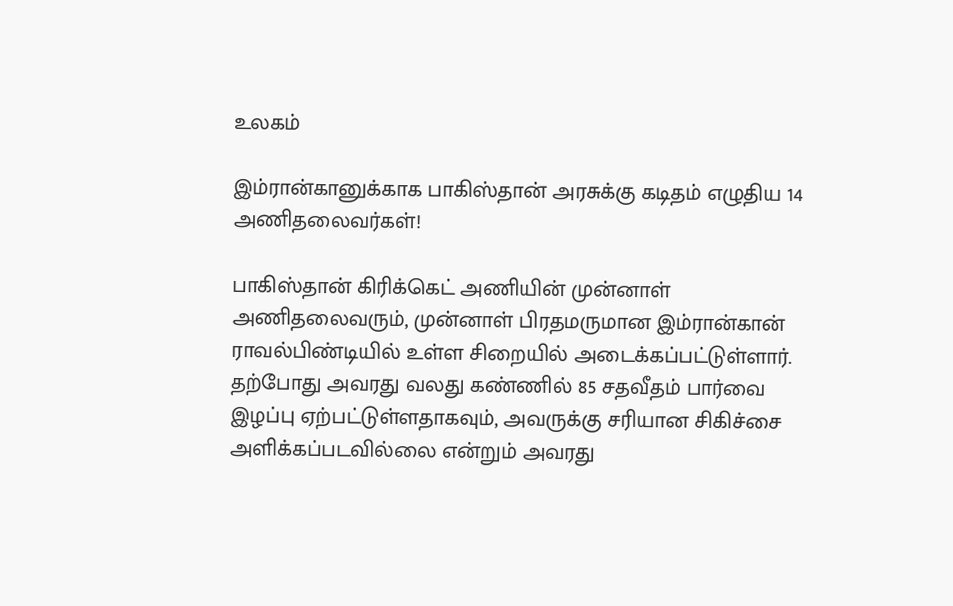உலகம்

இம்ரான்கானுக்காக பாகிஸ்தான் அரசுக்கு கடிதம் எழுதிய 14 அணிதலைவர்கள்!

பாகிஸ்தான் கிரிக்கெட் அணியின் முன்னாள் அணிதலைவரும், முன்னாள் பிரதமருமான இம்ரான்கான் ராவல்பிண்டியில் உள்ள சிறையில் அடைக்கப்பட்டுள்ளார். தற்போது அவரது வலது கண்ணில் 85 சதவீதம் பார்வை இழப்பு ஏற்பட்டுள்ளதாகவும், அவருக்கு சரியான சிகிச்சை அளிக்கப்படவில்லை என்றும் அவரது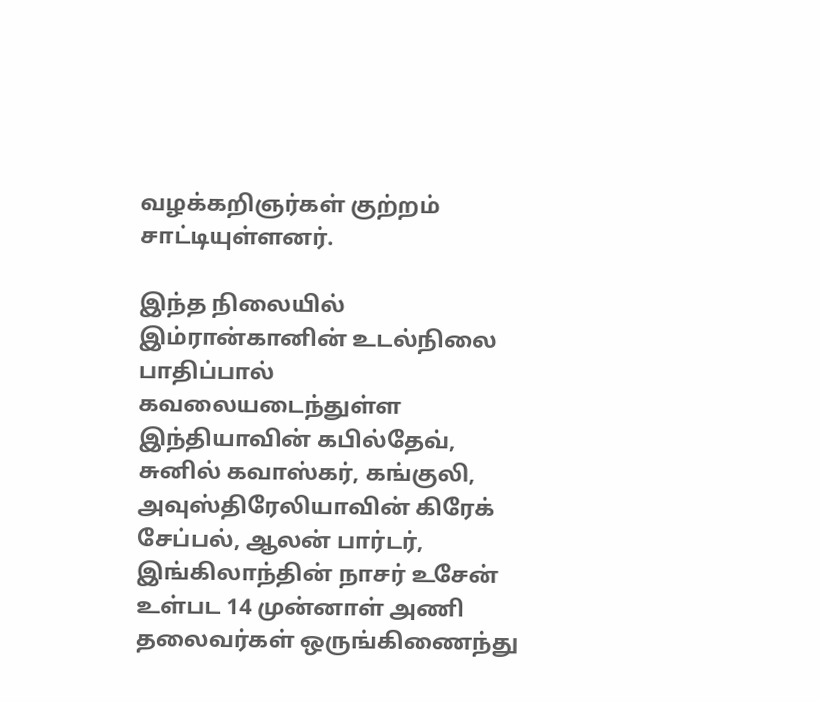வழக்கறிஞர்கள் குற்றம் சாட்டியுள்ளனர்.

இந்த நிலையில் இம்ரான்கானின் உடல்நிலை பாதிப்பால் கவலையடைந்துள்ள இந்தியாவின் கபில்தேவ், சுனில் கவாஸ்கர், கங்குலி, அவுஸ்திரேலியாவின் கிரேக் சேப்பல், ஆலன் பார்டர், இங்கிலாந்தின் நாசர் உசேன் உள்பட 14 முன்னாள் அணி தலைவர்கள் ஒருங்கிணைந்து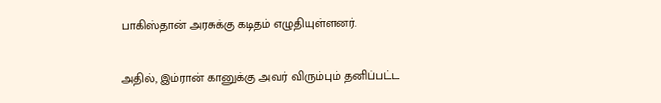பாகிஸ்தான் அரசுக்கு கடிதம் எழுதியுள்ளனர்.

அதில், இம்ரான் கானுக்கு அவர் விரும்பும் தனிப்பட்ட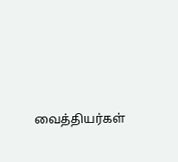வைத்தியர்கள்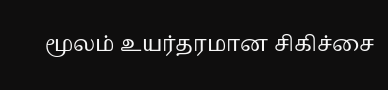மூலம் உயர்தரமான சிகிச்சை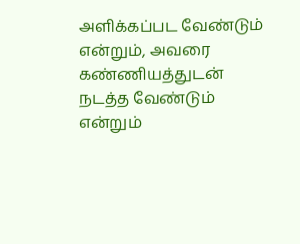அளிக்கப்பட வேண்டும் என்றும், அவரை கண்ணியத்துடன் நடத்த வேண்டும் என்றும்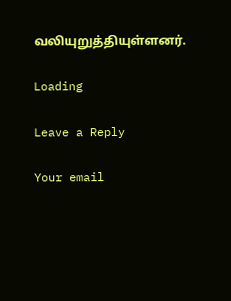வலியுறுத்தியுள்ளனர்.

Loading

Leave a Reply

Your email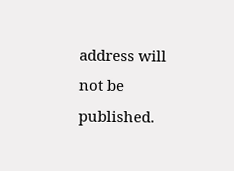address will not be published.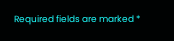Required fields are marked *